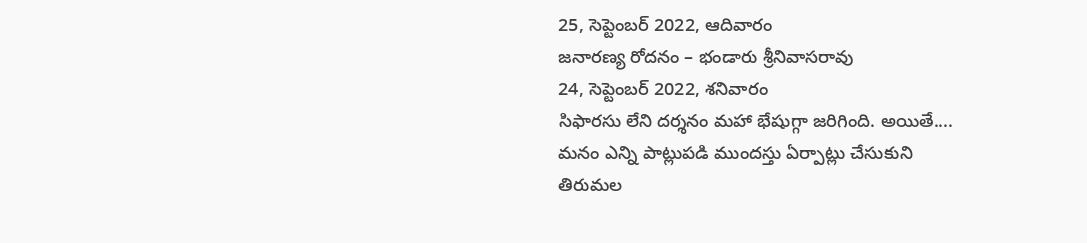25, సెప్టెంబర్ 2022, ఆదివారం
జనారణ్య రోదనం – భండారు శ్రీనివాసరావు
24, సెప్టెంబర్ 2022, శనివారం
సిఫారసు లేని దర్శనం మహా భేషుగ్గా జరిగింది. అయితే....
మనం ఎన్ని పాట్లుపడి ముందస్తు ఏర్పాట్లు చేసుకుని
తిరుమల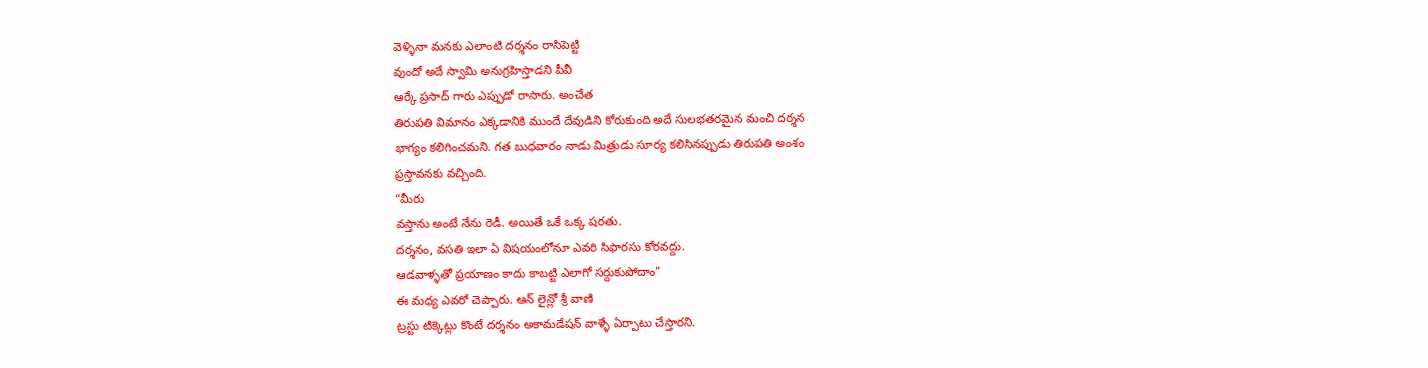వెళ్ళినా మనకు ఎలాంటి దర్శనం రాసిపెట్టి
వుందో అదే స్వామి అనుగ్రహిస్తాడని పీవీ
ఆర్కే ప్రసాద్ గారు ఎప్పుడో రాసారు. అంచేత
తిరుపతి విమానం ఎక్కడానికి ముందే దేవుడిని కోరుకుంది అదే సులభతరమైన మంచి దర్శన
భాగ్యం కలిగించమని. గత బుధవారం నాడు మిత్రుడు సూర్య కలిసినప్పుడు తిరుపతి అంశం
ప్రస్తావనకు వచ్చింది.
“మీరు
వస్తాను అంటే నేను రెడీ. అయితే ఒకే ఒక్క షరతు.
దర్శనం, వసతి ఇలా ఏ విషయంలోనూ ఎవరి సిఫారసు కోరవద్దు.
ఆడవాళ్ళతో ప్రయాణం కాదు కాబట్టి ఎలాగో సర్దుకుపోదాం”
ఈ మధ్య ఎవరో చెప్పారు. ఆన్ లైన్లో శ్రీ వాణి
ట్రస్టు టిక్కెట్లు కొంటే దర్శనం అకామడేషన్ వాళ్ళే ఏర్పాటు చేస్తారని.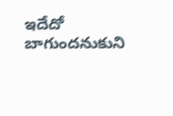ఇదేదో బాగుందనుకుని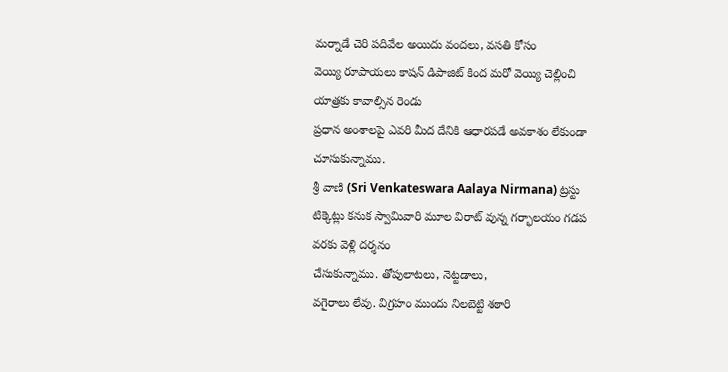మర్నాడే చెరి పదివేల అయిదు వందలు, వసతి కోసం
వెయ్యి రూపాయలు కాషన్ డిపాజిట్ కింద మరో వెయ్యి చెల్లించి యాత్రకు కావాల్సిన రెండు
ప్రధాన అంశాలపై ఎవరి మీద దేనికి ఆధారపడే అవకాశం లేకుండా చూసుకున్నాము.
శ్రీ వాణి (Sri Venkateswara Aalaya Nirmana) ట్రస్టు
టిక్కెట్లు కనుక స్వామివారి మూల విరాట్ వున్న గర్భాలయం గడప వరకు వెళ్లి దర్శనం
చేసుకున్నాము. తోపులాటలు, నెట్టడాలు,
వగైరాలు లేవు. విగ్రహం ముందు నిలబెట్టి శఠారి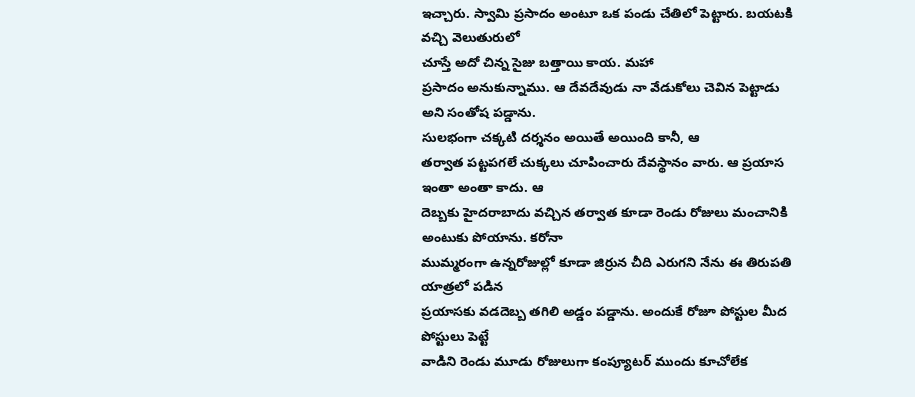ఇచ్చారు. స్వామి ప్రసాదం అంటూ ఒక పండు చేతిలో పెట్టారు. బయటకి వచ్చి వెలుతురులో
చూస్తే అదో చిన్న సైజు బత్తాయి కాయ. మహా
ప్రసాదం అనుకున్నాము. ఆ దేవదేవుడు నా వేడుకోలు చెవిన పెట్టాడు అని సంతోష పడ్డాను.
సులభంగా చక్కటి దర్శనం అయితే అయింది కానీ, ఆ
తర్వాత పట్టపగలే చుక్కలు చూపించారు దేవస్థానం వారు. ఆ ప్రయాస ఇంతా అంతా కాదు. ఆ
దెబ్బకు హైదరాబాదు వచ్చిన తర్వాత కూడా రెండు రోజులు మంచానికి అంటుకు పోయాను. కరోనా
ముమ్మరంగా ఉన్నరోజుల్లో కూడా జిర్రున చీది ఎరుగని నేను ఈ తిరుపతి యాత్రలో పడిన
ప్రయాసకు వడదెబ్బ తగిలి అడ్డం పడ్డాను. అందుకే రోజూ పోస్టుల మీద పోస్టులు పెట్టే
వాడిని రెండు మూడు రోజులుగా కంప్యూటర్ ముందు కూచోలేక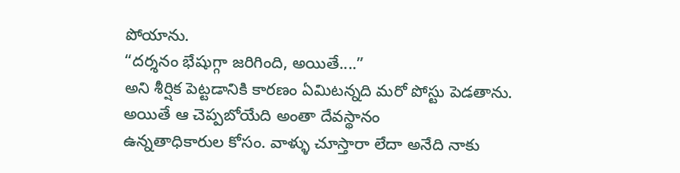పోయాను.
“దర్శనం భేషుగ్గా జరిగింది, అయితే....”
అని శీర్షిక పెట్టడానికి కారణం ఏమిటన్నది మరో పోస్టు పెడతాను.
అయితే ఆ చెప్పబోయేది అంతా దేవస్థానం
ఉన్నతాధికారుల కోసం. వాళ్ళు చూస్తారా లేదా అనేది నాకు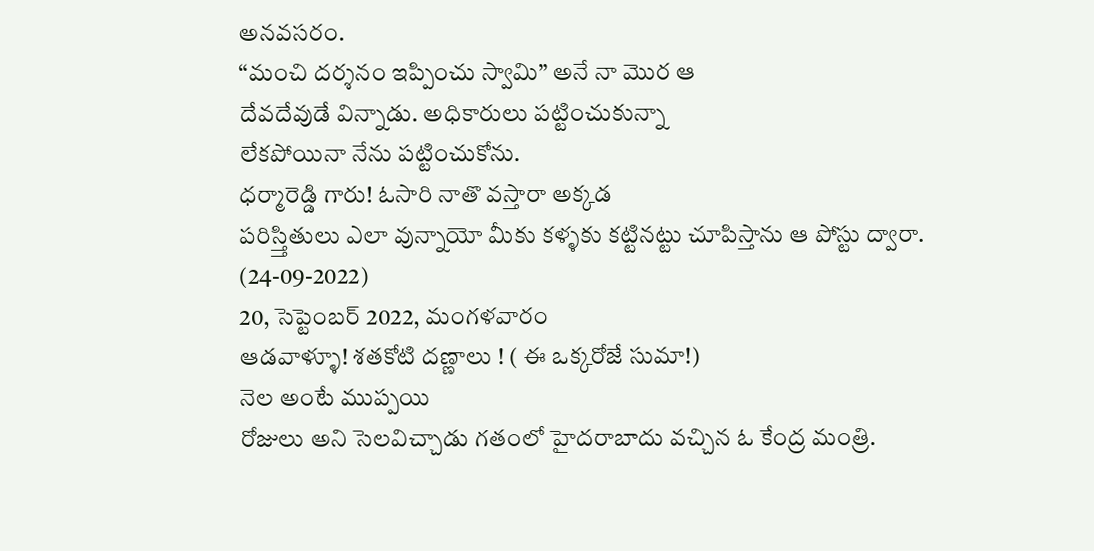అనవసరం.
“మంచి దర్శనం ఇప్పించు స్వామి” అనే నా మొర ఆ
దేవదేవుడే విన్నాడు. అధికారులు పట్టించుకున్నా
లేకపోయినా నేను పట్టించుకోను.
ధర్మారెడ్డి గారు! ఓసారి నాతొ వస్తారా అక్కడ
పరిస్త్తితులు ఎలా వున్నాయో మీకు కళ్ళకు కట్టినట్టు చూపిస్తాను ఆ పోస్టు ద్వారా.
(24-09-2022)
20, సెప్టెంబర్ 2022, మంగళవారం
ఆడవాళ్ళూ! శతకోటి దణ్ణాలు ! ( ఈ ఒక్కరోజే సుమా!)
నెల అంటే ముప్పయి
రోజులు అని సెలవిచ్చాడు గతంలో హైదరాబాదు వచ్చిన ఓ కేంద్ర మంత్రి.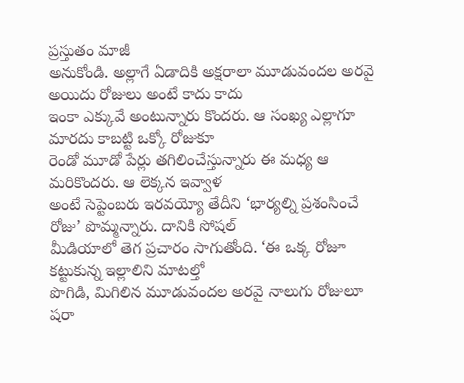ప్రస్తుతం మాజీ
అనుకోండి. అల్లాగే ఏడాదికి అక్షరాలా మూడువందల అరవై అయిదు రోజులు అంటే కాదు కాదు
ఇంకా ఎక్కువే అంటున్నారు కొందరు. ఆ సంఖ్య ఎల్లాగూ మారదు కాబట్టి ఒక్కో రోజుకూ
రెండో మూడో పేర్లు తగిలించేస్తున్నారు ఈ మధ్య ఆ మరికొందరు. ఆ లెక్కన ఇవ్వాళ
అంటే సెప్టెంబరు ఇరవయ్యో తేదీని ‘భార్యల్ని ప్రశంసించే రోజు’ పొమ్మన్నారు. దానికి సోషల్
మీడియాలో తెగ ప్రచారం సాగుతోంది. ‘ఈ ఒక్క రోజూ కట్టుకున్న ఇల్లాలిని మాటల్తో
పొగిడి, మిగిలిన మూడువందల అరవై నాలుగు రోజులూ షరా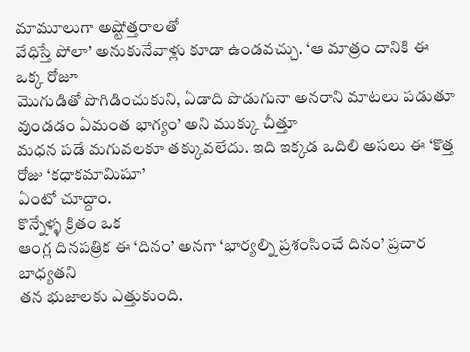మామూలుగా అష్టోత్తరాలతో
వేధిస్తే పోలా’ అనుకునేవాళ్లు కూడా ఉండవచ్చు. ‘ఆ మాత్రం దానికి ఈ ఒక్క రోజూ
మొగుడితో పొగిడించుకుని, ఏడాది పొడుగునా అనరాని మాటలు పడుతూ వుండడం ఏమంత భాగ్యం’ అని ముక్కు చీత్తూ
మధన పడే మగువలకూ తక్కువలేదు. ఇది ఇక్కడ ఒదిలి అసలు ఈ ‘కొత్త రోజు ‘కధాకమామిషూ’
ఏంటో చూద్దాం.
కొన్నేళ్ళ క్రితం ఒక
ఆంగ్ల దినపత్రిక ఈ ‘దినం’ అనగా ‘భార్యల్ని ప్రశంసించే దినం’ ప్రచార బాధ్యతని
తన భుజాలకు ఎత్తుకుంది.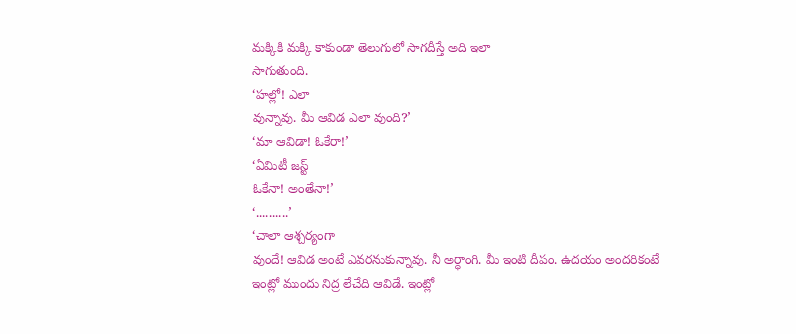మక్కికి మక్కి కాకుండా తెలుగులో సాగదీస్తే అది ఇలా
సాగుతుంది.
‘హల్లో! ఎలా
వున్నావు. మీ ఆవిడ ఎలా వుంది?’
‘మా ఆవిడా! ఓకేరా!’
‘ఏమిటీ జస్ట్
ఓకేనా! అంతేనా!’
‘..........’
‘చాలా ఆశ్చర్యంగా
వుందే! ఆవిడ అంటే ఎవరనుకున్నావు. నీ అర్ధాంగి. మీ ఇంటి దీపం. ఉదయం అందరికంటే
ఇంట్లో ముందు నిద్ర లేచేది ఆవిడే. ఇంట్లో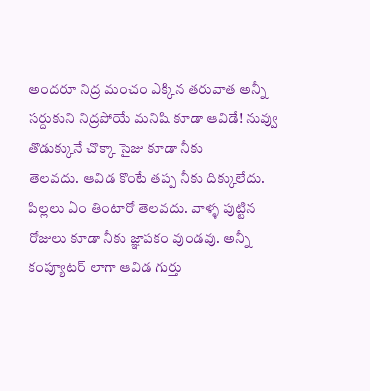అందరూ నిద్ర మంచం ఎక్కిన తరువాత అన్నీ
సర్దుకుని నిద్రపోయే మనిషి కూడా ఆవిడే! నువ్వు తొడుక్కునే చొక్కా సైజు కూడా నీకు
తెలవదు. ఆవిడ కొంటే తప్ప నీకు దిక్కులేదు. పిల్లలు ఏం తింటారో తెలవదు. వాళ్ళ పుట్టిన
రోజులు కూడా నీకు జ్ఞాపకం వుండవు. అన్నీ కంప్యూటర్ లాగా ఆవిడ గుర్తు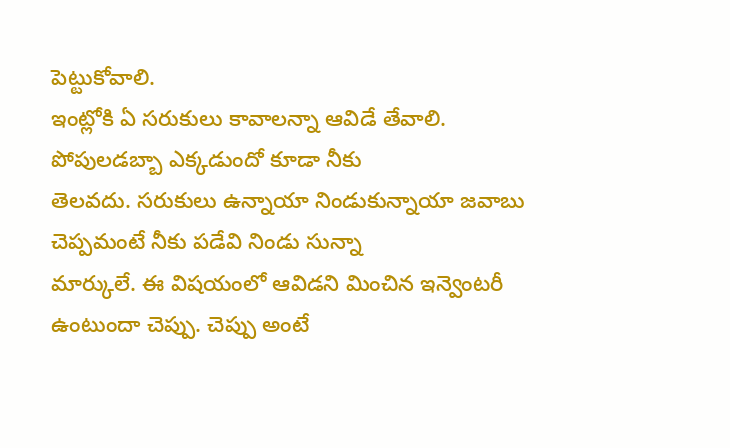పెట్టుకోవాలి.
ఇంట్లోకి ఏ సరుకులు కావాలన్నా ఆవిడే తేవాలి. పోపులడబ్బా ఎక్కడుందో కూడా నీకు
తెలవదు. సరుకులు ఉన్నాయా నిండుకున్నాయా జవాబు చెప్పమంటే నీకు పడేవి నిండు సున్నా
మార్కులే. ఈ విషయంలో ఆవిడని మించిన ఇన్వెంటరీ ఉంటుందా చెప్పు. చెప్పు అంటే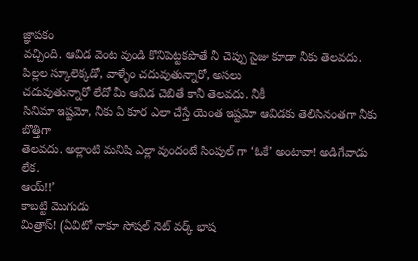జ్ఞాపకం
వచ్చింది. ఆవిడ వెంట వుండి కొనిపెట్టకపొతే నీ చెప్పు సైజు కూడా నీకు తెలవదు.
పిల్లల స్కూలెక్కడో, వాళ్ళేం చదువుతున్నారో, అసలు
చదువుతున్నారో లేదో మీ ఆవిడ చెబితే కానీ తెలవదు. నీకీ
సినిమా ఇష్టమో, నీకు ఏ కూర ఎలా చేస్తే యెంత ఇష్టమో ఆవిడకు తెలిసినంతగా నీకు బొత్తిగా
తెలవదు. అల్లాంటి మనిషి ఎల్లా వుందంటే సింపుల్ గా ‘ఓకే’ అంటావా! అడిగేవాడు లేక.
ఆయ్!!’
కాబట్టి మొగుడు
మిత్రాస్! (ఏవిటో నాకూ సోషల్ నెట్ వర్క్ భాష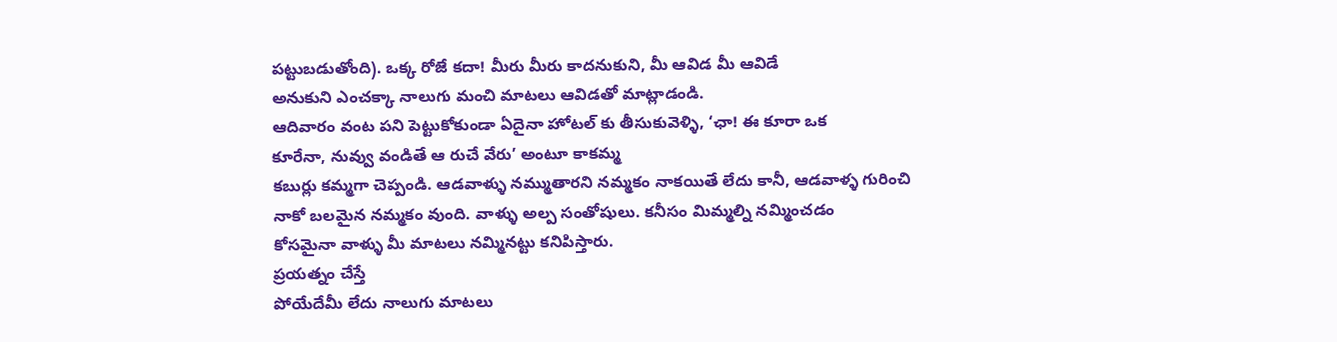పట్టుబడుతోంది). ఒక్క రోజే కదా! మీరు మీరు కాదనుకుని, మీ ఆవిడ మీ ఆవిడే
అనుకుని ఎంచక్కా నాలుగు మంచి మాటలు ఆవిడతో మాట్లాడండి.
ఆదివారం వంట పని పెట్టుకోకుండా ఏదైనా హోటల్ కు తీసుకువెళ్ళి, ‘ఛా! ఈ కూరా ఒక
కూరేనా, నువ్వు వండితే ఆ రుచే వేరు’ అంటూ కాకమ్మ
కబుర్లు కమ్మగా చెప్పండి. ఆడవాళ్ళు నమ్ముతారని నమ్మకం నాకయితే లేదు కానీ, ఆడవాళ్ళ గురించి
నాకో బలమైన నమ్మకం వుంది. వాళ్ళు అల్ప సంతోషులు. కనీసం మిమ్మల్ని నమ్మించడం
కోసమైనా వాళ్ళు మీ మాటలు నమ్మినట్టు కనిపిస్తారు.
ప్రయత్నం చేస్తే
పోయేదేమీ లేదు నాలుగు మాటలు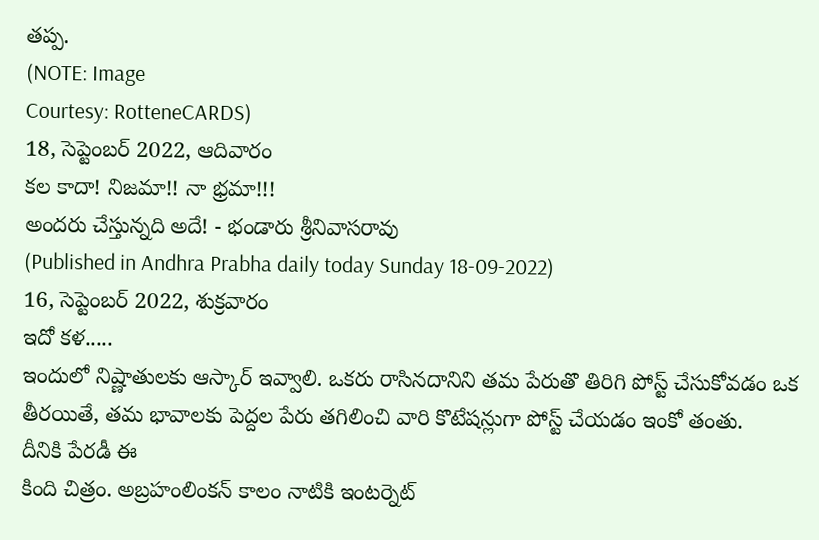తప్ప.
(NOTE: Image
Courtesy: RotteneCARDS)
18, సెప్టెంబర్ 2022, ఆదివారం
కల కాదా! నిజమా!! నా భ్రమా!!!
అందరు చేస్తున్నది అదే! - భండారు శ్రీనివాసరావు
(Published in Andhra Prabha daily today Sunday 18-09-2022)
16, సెప్టెంబర్ 2022, శుక్రవారం
ఇదో కళ.....
ఇందులో నిష్ణాతులకు ఆస్కార్ ఇవ్వాలి. ఒకరు రాసినదానిని తమ పేరుతొ తిరిగి పోస్ట్ చేసుకోవడం ఒక తీరయితే, తమ భావాలకు పెద్దల పేరు తగిలించి వారి కొటేషన్లుగా పోస్ట్ చేయడం ఇంకో తంతు.
దీనికి పేరడీ ఈ
కింది చిత్రం. అబ్రహంలింకన్ కాలం నాటికి ఇంటర్నెట్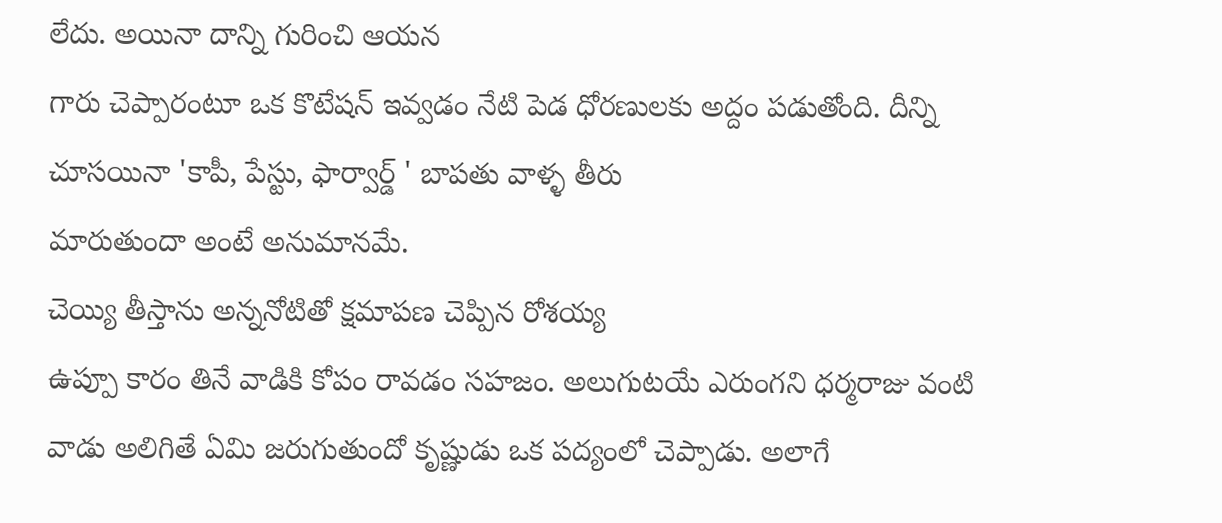లేదు. అయినా దాన్ని గురించి ఆయన
గారు చెప్పారంటూ ఒక కొటేషన్ ఇవ్వడం నేటి పెడ ధోరణులకు అద్దం పడుతోంది. దీన్ని
చూసయినా 'కాపీ, పేస్టు, ఫార్వార్డ్ ' బాపతు వాళ్ళ తీరు
మారుతుందా అంటే అనుమానమే.
చెయ్యి తీస్తాను అన్ననోటితో క్షమాపణ చెప్పిన రోశయ్య
ఉప్పూ కారం తినే వాడికి కోపం రావడం సహజం. అలుగుటయే ఎరుంగని ధర్మరాజు వంటి వాడు అలిగితే ఏమి జరుగుతుందో కృష్ణుడు ఒక పద్యంలో చెప్పాడు. అలాగే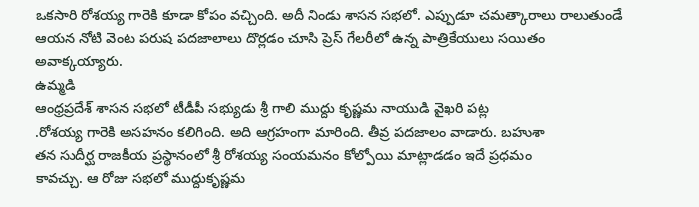ఒకసారి రోశయ్య గారెకి కూడా కోపం వచ్చింది. అదీ నిండు శాసన సభలో. ఎప్పుడూ చమత్కారాలు రాలుతుండే ఆయన నోటి వెంట పరుష పదజాలాలు దొర్లడం చూసి ప్రెస్ గేలరీలో ఉన్న పాత్రికేయులు సయితం అవాక్కయ్యారు.
ఉమ్మడి
ఆంధ్రప్రదేశ్ శాసన సభలో టీడీపీ సభ్యుడు శ్రీ గాలి ముద్దు కృష్ణమ నాయుడి వైఖరి పట్ల
.రోశయ్య గారెకి అసహనం కలిగింది. అది ఆగ్రహంగా మారింది. తీవ్ర పదజాలం వాడారు. బహుశా
తన సుదీర్ఘ రాజకీయ ప్రస్థానంలో శ్రీ రోశయ్య సంయమనం కోల్పోయి మాట్లాడడం ఇదే ప్రధమం
కావచ్చు. ఆ రోజు సభలో ముద్దుకృష్ణమ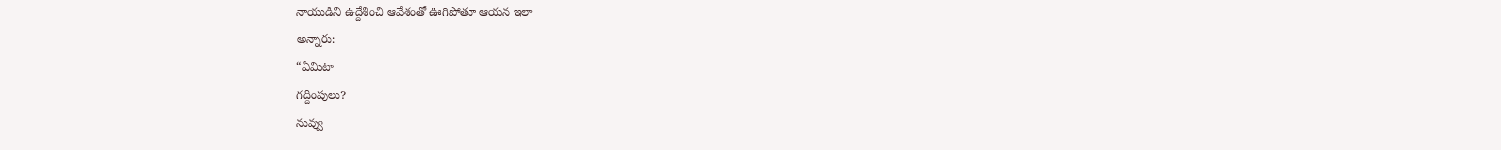నాయుడిని ఉద్దేశించి ఆవేశంతో ఊగిపోతూ ఆయన ఇలా
అన్నారు:
“ఏమిటా
గద్దింపులు?
నువ్వు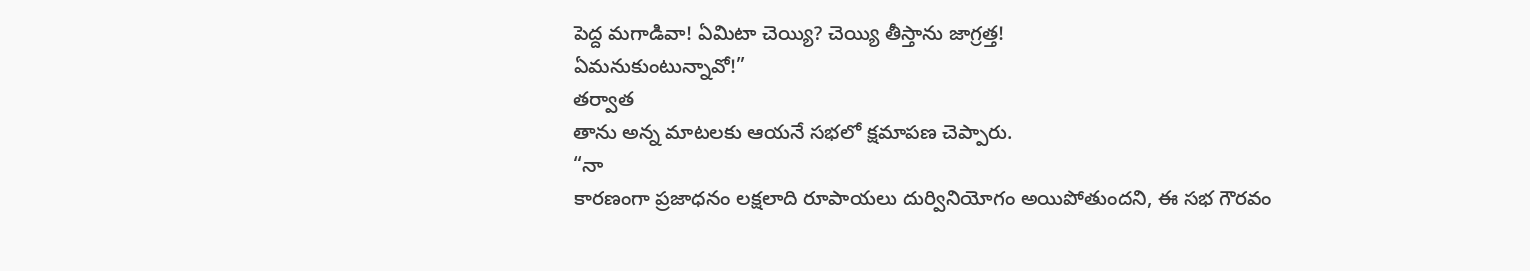పెద్ద మగాడివా! ఏమిటా చెయ్యి? చెయ్యి తీస్తాను జాగ్రత్త!
ఏమనుకుంటున్నావో!”
తర్వాత
తాను అన్న మాటలకు ఆయనే సభలో క్షమాపణ చెప్పారు.
“నా
కారణంగా ప్రజాధనం లక్షలాది రూపాయలు దుర్వినియోగం అయిపోతుందని, ఈ సభ గౌరవం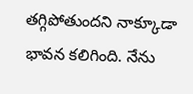తగ్గిపోతుందని నాక్కూడా
భావన కలిగింది. నేను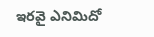ఇరవై ఎనిమిదో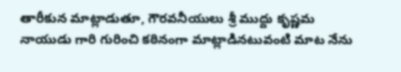తారీకున మాట్లాడుతూ, గౌరవనీయులు శ్రీ ముద్దు కృష్ణమ
నాయుడు గారి గురించి కఠినంగా మాట్లాడినటువంటి మాట నేను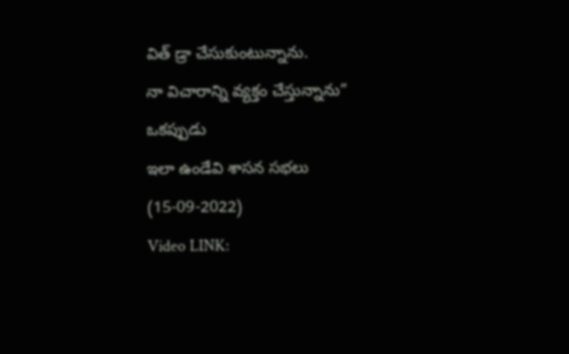విత్ డ్రా చేసుకుంటున్నాను.
నా విచారాన్ని వ్యక్తం చేస్తున్నాను”
ఒకప్పుడు
ఇలా ఉండేవి శాసన సభలు
(15-09-2022)
Video LINK: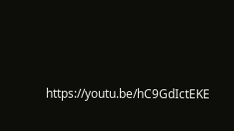https://youtu.be/hC9GdIctEKE